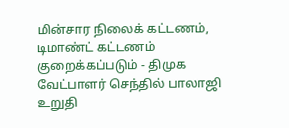மின்சார நிலைக் கட்டணம், டிமாண்ட் கட்டணம் குறைக்கப்படும் - திமுக வேட்பாளர் செந்தில் பாலாஜி உறுதி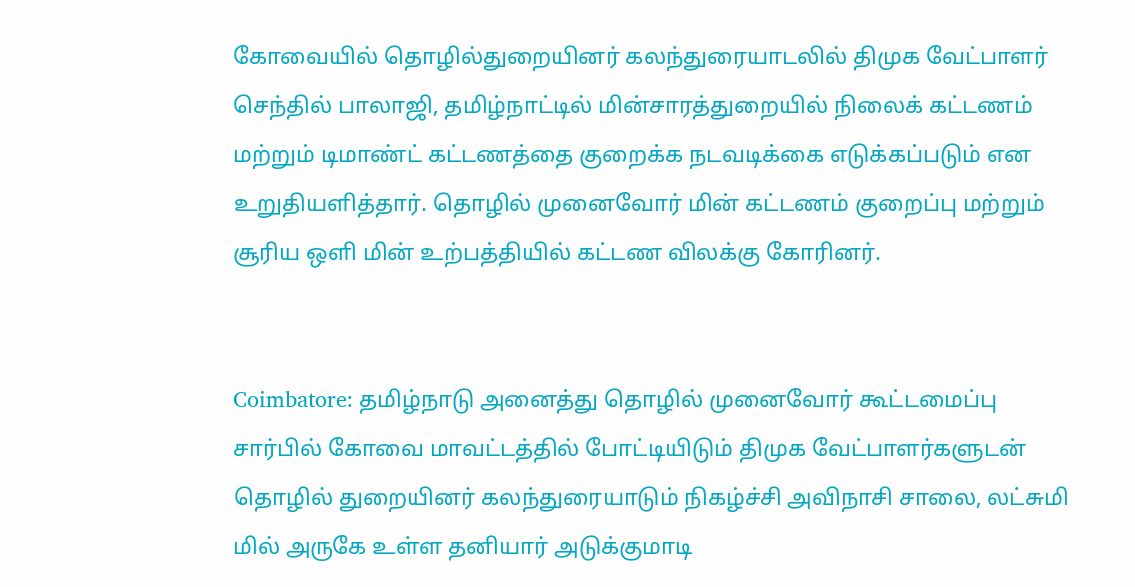கோவையில் தொழில்துறையினர் கலந்துரையாடலில் திமுக வேட்பாளர் செந்தில் பாலாஜி, தமிழ்நாட்டில் மின்சாரத்துறையில் நிலைக் கட்டணம் மற்றும் டிமாண்ட் கட்டணத்தை குறைக்க நடவடிக்கை எடுக்கப்படும் என உறுதியளித்தார். தொழில் முனைவோர் மின் கட்டணம் குறைப்பு மற்றும் சூரிய ஒளி மின் உற்பத்தியில் கட்டண விலக்கு கோரினர்.


Coimbatore: தமிழ்நாடு அனைத்து தொழில் முனைவோர் கூட்டமைப்பு சார்பில் கோவை மாவட்டத்தில் போட்டியிடும் திமுக வேட்பாளர்களுடன் தொழில் துறையினர் கலந்துரையாடும் நிகழ்ச்சி அவிநாசி சாலை, லட்சுமி மில் அருகே உள்ள தனியார் அடுக்குமாடி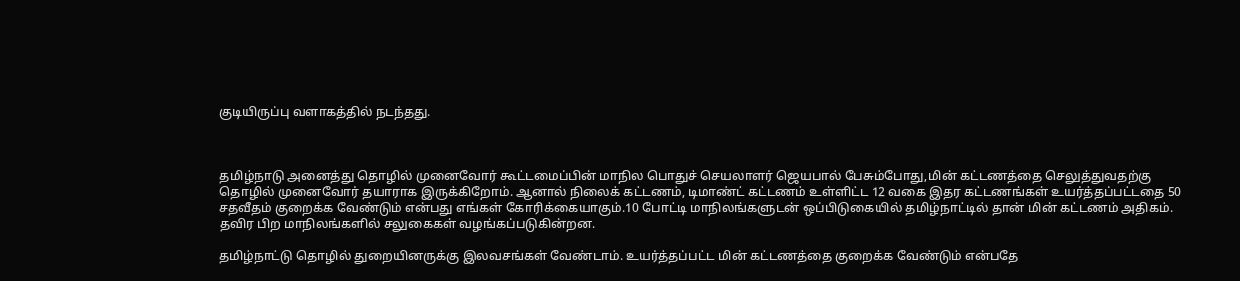குடியிருப்பு வளாகத்தில் நடந்தது.



தமிழ்நாடு அனைத்து தொழில் முனைவோர் கூட்டமைப்பின் மாநில பொதுச் செயலாளர் ஜெயபால் பேசும்போது,மின் கட்டணத்தை செலுத்துவதற்கு தொழில் முனைவோர் தயாராக இருக்கிறோம். ஆனால் நிலைக் கட்டணம், டிமாண்ட் கட்டணம் உள்ளிட்ட 12 வகை இதர கட்டணங்கள் உயர்த்தப்பட்டதை 50 சதவீதம் குறைக்க வேண்டும் என்பது எங்கள் கோரிக்கையாகும்.10 போட்டி மாநிலங்களுடன் ஒப்பிடுகையில் தமிழ்நாட்டில் தான் மின் கட்டணம் அதிகம். தவிர பிற மாநிலங்களில் சலுகைகள் வழங்கப்படுகின்றன.

தமிழ்நாட்டு தொழில் துறையினருக்கு இலவசங்கள் வேண்டாம். உயர்த்தப்பட்ட மின் கட்டணத்தை குறைக்க வேண்டும் என்பதே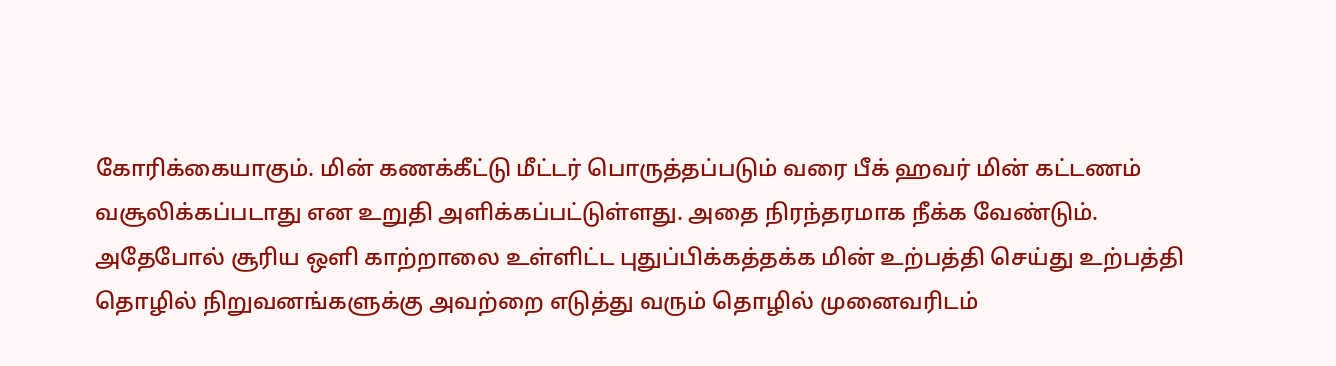கோரிக்கையாகும். மின் கணக்கீட்டு மீட்டர் பொருத்தப்படும் வரை பீக் ஹவர் மின் கட்டணம் வசூலிக்கப்படாது என உறுதி அளிக்கப்பட்டுள்ளது. அதை நிரந்தரமாக நீக்க வேண்டும். அதேபோல் சூரிய ஒளி காற்றாலை உள்ளிட்ட புதுப்பிக்கத்தக்க மின் உற்பத்தி செய்து உற்பத்தி தொழில் நிறுவனங்களுக்கு அவற்றை எடுத்து வரும் தொழில் முனைவரிடம்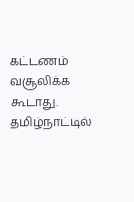கட்டணம் வசூலிக்க கூடாது. தமிழ்நாட்டில்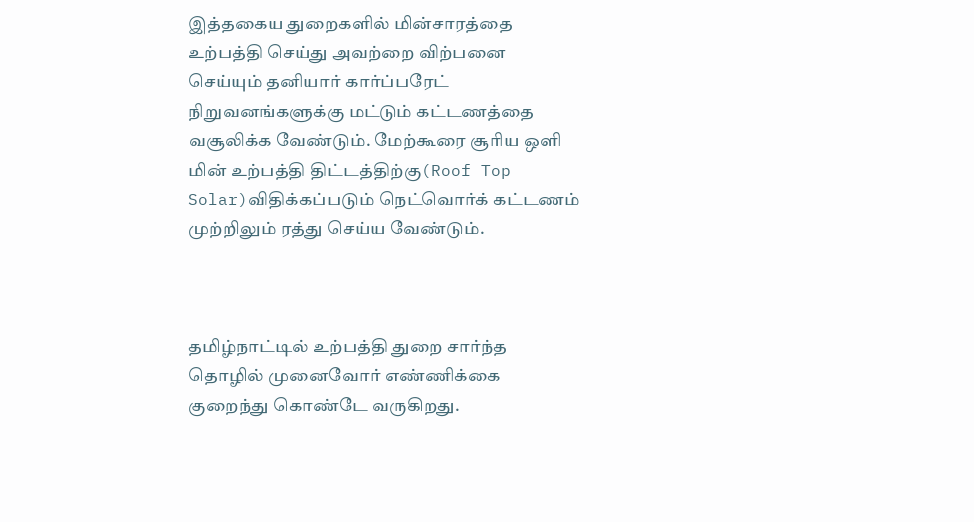இத்தகைய துறைகளில் மின்சாரத்தை உற்பத்தி செய்து அவற்றை விற்பனை செய்யும் தனியார் கார்ப்பரேட் நிறுவனங்களுக்கு மட்டும் கட்டணத்தை வசூலிக்க வேண்டும். மேற்கூரை சூரிய ஒளி மின் உற்பத்தி திட்டத்திற்கு(Roof Top Solar)விதிக்கப்படும் நெட்வொர்க் கட்டணம் முற்றிலும் ரத்து செய்ய வேண்டும்.



தமிழ்நாட்டில் உற்பத்தி துறை சார்ந்த தொழில் முனைவோர் எண்ணிக்கை குறைந்து கொண்டே வருகிறது.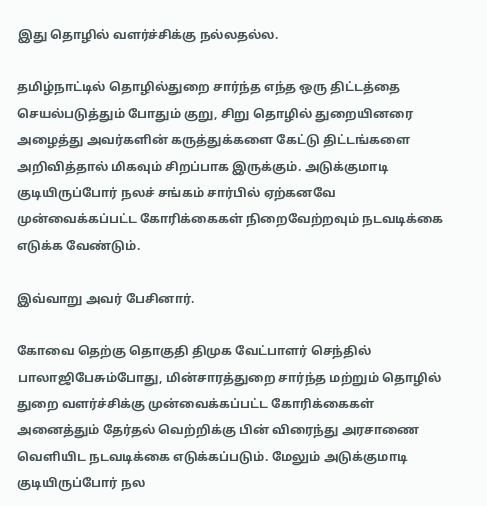இது தொழில் வளர்ச்சிக்கு நல்லதல்ல.

தமிழ்நாட்டில் தொழில்துறை சார்ந்த எந்த ஒரு திட்டத்தை செயல்படுத்தும் போதும் குறு, சிறு தொழில் துறையினரை அழைத்து அவர்களின் கருத்துக்களை கேட்டு திட்டங்களை அறிவித்தால் மிகவும் சிறப்பாக இருக்கும். அடுக்குமாடி குடியிருப்போர் நலச் சங்கம் சார்பில் ஏற்கனவே முன்வைக்கப்பட்ட கோரிக்கைகள் நிறைவேற்றவும் நடவடிக்கை எடுக்க வேண்டும்.

இவ்வாறு அவர் பேசினார்.

கோவை தெற்கு தொகுதி திமுக வேட்பாளர் செந்தில் பாலாஜிபேசும்போது, மின்சாரத்துறை சார்ந்த மற்றும் தொழில் துறை வளர்ச்சிக்கு முன்வைக்கப்பட்ட கோரிக்கைகள் அனைத்தும் தேர்தல் வெற்றிக்கு பின் விரைந்து அரசாணை வெளியிட நடவடிக்கை எடுக்கப்படும். மேலும் அடுக்குமாடி குடியிருப்போர் நல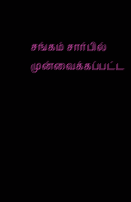சங்கம் சார்பில் முன்வைக்கப்பட்ட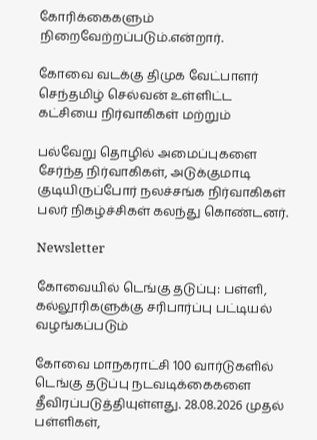கோரிக்கைகளும் நிறைவேற்றப்படும்.என்றார்.

கோவை வடக்கு திமுக வேட்பாளர் செந்தமிழ் செல்வன் உள்ளிட்ட கட்சியை நிர்வாகிகள் மற்றும்

பல்வேறு தொழில் அமைப்புகளை சேர்ந்த நிர்வாகிகள், அடுக்குமாடி குடியிருப்போர் நலச்சங்க நிர்வாகிகள் பலர் நிகழ்ச்சிகள் கலந்து கொண்டனர்.

Newsletter

கோவையில் டெங்கு தடுப்பு: பள்ளி, கல்லூரிகளுக்கு சரிபார்ப்பு பட்டியல் வழங்கப்படும்

கோவை மாநகராட்சி 100 வார்டுகளில் டெங்கு தடுப்பு நடவடிக்கைகளை தீவிரப்படுத்தியுள்ளது. 28.08.2026 முதல் பள்ளிகள்,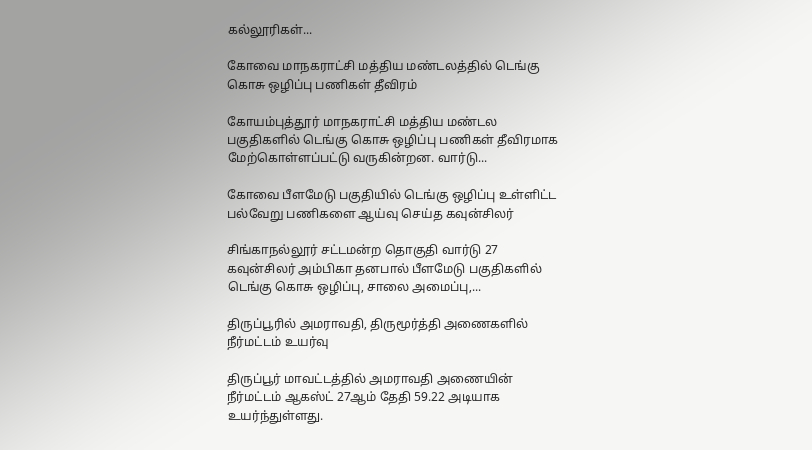கல்லூரிகள்...

கோவை மாநகராட்சி மத்திய மண்டலத்தில் டெங்கு கொசு ஒழிப்பு பணிகள் தீவிரம்

கோயம்புத்தூர் மாநகராட்சி மத்திய மண்டல பகுதிகளில் டெங்கு கொசு ஒழிப்பு பணிகள் தீவிரமாக மேற்கொள்ளப்பட்டு வருகின்றன. வார்டு...

கோவை பீளமேடு பகுதியில் டெங்கு ஒழிப்பு உள்ளிட்ட பல்வேறு பணிகளை ஆய்வு செய்த கவுன்சிலர்

சிங்காநல்லூர் சட்டமன்ற தொகுதி வார்டு 27 கவுன்சிலர் அம்பிகா தனபால் பீளமேடு பகுதிகளில் டெங்கு கொசு ஒழிப்பு, சாலை அமைப்பு,...

திருப்பூரில் அமராவதி, திருமூர்த்தி அணைகளில் நீர்மட்டம் உயர்வு

திருப்பூர் மாவட்டத்தில் அமராவதி அணையின் நீர்மட்டம் ஆகஸ்ட் 27ஆம் தேதி 59.22 அடியாக உயர்ந்துள்ளது.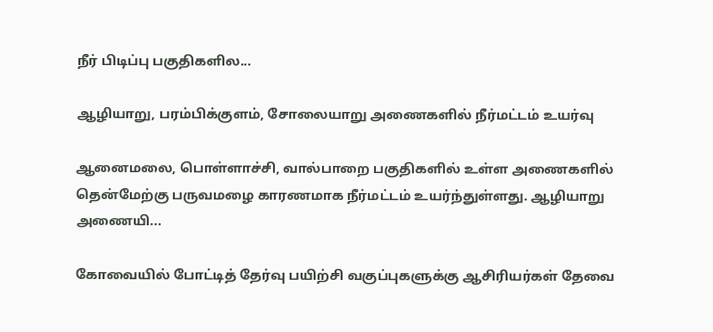நீர் பிடிப்பு பகுதிகளில...

ஆழியாறு, பரம்பிக்குளம், சோலையாறு அணைகளில் நீர்மட்டம் உயர்வு

ஆனைமலை, பொள்ளாச்சி, வால்பாறை பகுதிகளில் உள்ள அணைகளில் தென்மேற்கு பருவமழை காரணமாக நீர்மட்டம் உயர்ந்துள்ளது. ஆழியாறு அணையி...

கோவையில் போட்டித் தேர்வு பயிற்சி வகுப்புகளுக்கு ஆசிரியர்கள் தேவை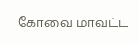கோவை மாவட்ட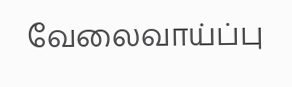வேலைவாய்ப்பு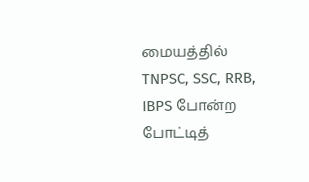மையத்தில் TNPSC, SSC, RRB, IBPS போன்ற போட்டித்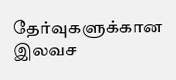தேர்வுகளுக்கான இலவச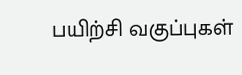பயிற்சி வகுப்புகள்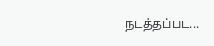நடத்தப்பட...